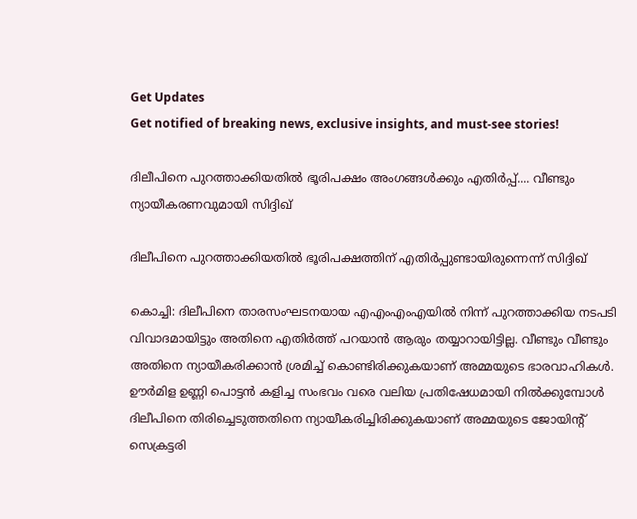Get Updates
Get notified of breaking news, exclusive insights, and must-see stories!

ദിലീപിനെ പുറത്താക്കിയതില്‍ ഭൂരിപക്ഷം അംഗങ്ങള്‍ക്കും എതിര്‍പ്പ്.... വീണ്ടും ന്യായീകരണവുമായി സിദ്ദിഖ്

ദിലീപിനെ പുറത്താക്കിയതില്‍ ഭൂരിപക്ഷത്തിന് എതിര്‍പ്പുണ്ടായിരുന്നെന്ന് സിദ്ദിഖ്

കൊച്ചി: ദിലീപിനെ താരസംഘടനയായ എഎംഎംഎയില്‍ നിന്ന് പുറത്താക്കിയ നടപടി വിവാദമായിട്ടും അതിനെ എതിര്‍ത്ത് പറയാന്‍ ആരും തയ്യാറായിട്ടില്ല. വീണ്ടും വീണ്ടും അതിനെ ന്യായീകരിക്കാന്‍ ശ്രമിച്ച് കൊണ്ടിരിക്കുകയാണ് അമ്മയുടെ ഭാരവാഹികള്‍. ഊര്‍മിള ഉണ്ണി പൊട്ടന്‍ കളിച്ച സംഭവം വരെ വലിയ പ്രതിഷേധമായി നില്‍ക്കുമ്പോള്‍ ദിലീപിനെ തിരിച്ചെടുത്തതിനെ ന്യായീകരിച്ചിരിക്കുകയാണ് അമ്മയുടെ ജോയിന്റ് സെക്രട്ടരി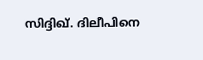സിദ്ദിഖ്. ദിലീപിനെ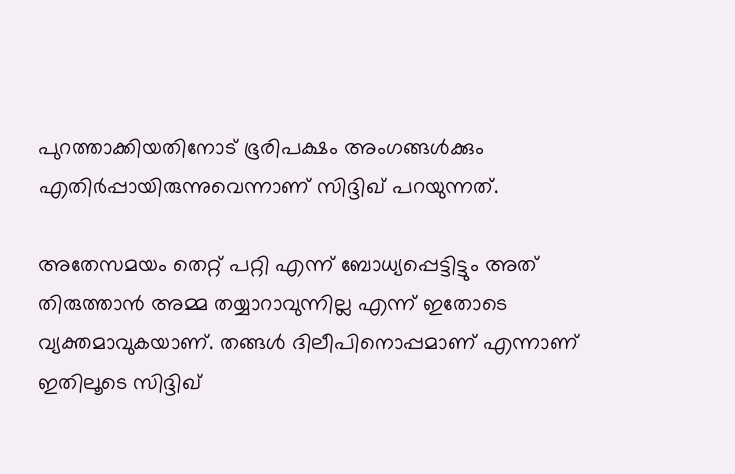പുറത്താക്കിയതിനോട് ഭൂരിപക്ഷം അംഗങ്ങള്‍ക്കും എതിര്‍പ്പായിരുന്നുവെന്നാണ് സിദ്ദിഖ് പറയുന്നത്.

അതേസമയം തെറ്റ് പറ്റി എന്ന് ബോധ്യപ്പെട്ടിട്ടും അത് തിരുത്താന്‍ അമ്മ തയ്യാറാവുന്നില്ല എന്ന് ഇതോടെ വ്യക്തമാവുകയാണ്. തങ്ങള്‍ ദിലീപിനൊപ്പമാണ് എന്നാണ് ഇതിലൂടെ സിദ്ദിഖ്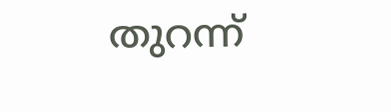തുറന്ന്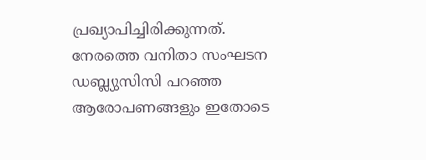പ്രഖ്യാപിച്ചിരിക്കുന്നത്. നേരത്തെ വനിതാ സംഘടന ഡബ്ല്യുസിസി പറഞ്ഞ ആരോപണങ്ങളും ഇതോടെ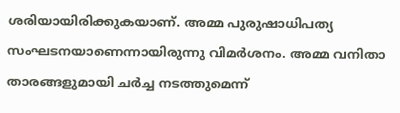ശരിയായിരിക്കുകയാണ്. അമ്മ പുരുഷാധിപത്യ സംഘടനയാണെന്നായിരുന്നു വിമര്‍ശനം. അമ്മ വനിതാ താരങ്ങളുമായി ചര്‍ച്ച നടത്തുമെന്ന്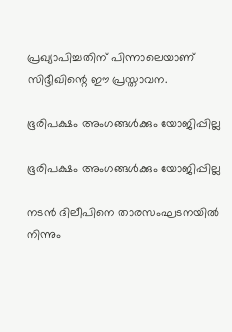പ്രഖ്യാപിച്ചതിന് പിന്നാലെയാണ് സിദ്ദീഖിന്റെ ഈ പ്രസ്താവന.

ഭൂരിപക്ഷം അംഗങ്ങള്‍ക്കും യോജിപ്പില്ല

ഭൂരിപക്ഷം അംഗങ്ങള്‍ക്കും യോജിപ്പില്ല

നടന്‍ ദിലീപിനെ താരസംഘടനയില്‍ നിന്നും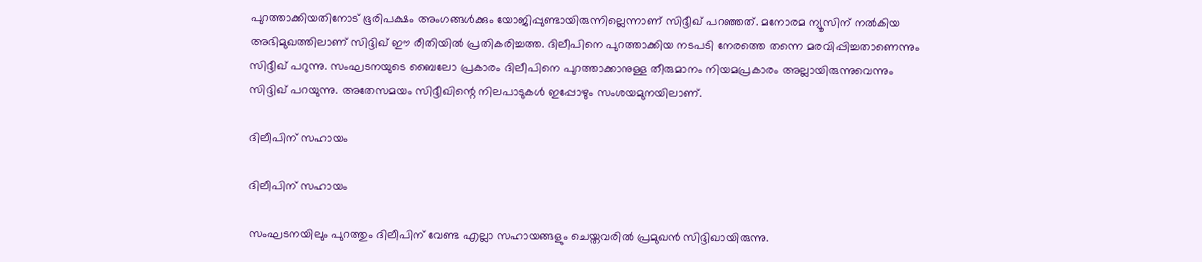പുറത്താക്കിയതിനോട് ഭൂരിപക്ഷം അംഗങ്ങള്‍ക്കും യോജിപ്പുണ്ടായിരുന്നില്ലെന്നാണ് സിദ്ദീഖ് പറഞ്ഞത്. മനോരമ ന്യൂസിന് നല്‍കിയ അഭിമുഖത്തിലാണ് സിദ്ദിഖ് ഈ രീതിയില്‍ പ്രതികരിച്ചത്ത. ദിലീപിനെ പുറത്താക്കിയ നടപടി നേരത്തെ തന്നെ മരവിപ്പിച്ചതാണെന്നും സിദ്ദീഖ് പറുന്നു. സംഘടനയുടെ ബൈലോ പ്രകാരം ദിലീപിനെ പുറത്താക്കാനുള്ള തീരുമാനം നിയമപ്രകാരം അല്ലായിരുന്നുവെന്നും സിദ്ദിഖ് പറയുന്നു. അതേസമയം സിദ്ദീഖിന്റെ നിലപാടുകള്‍ ഇപ്പോഴും സംശയമുനയിലാണ്.

ദിലീപിന് സഹായം

ദിലീപിന് സഹായം

സംഘടനയിലും പുറത്തും ദിലീപിന് വേണ്ട എല്ലാ സഹായങ്ങളും ചെയ്തവരില്‍ പ്രമുഖന്‍ സിദ്ദിഖായിരുന്നു.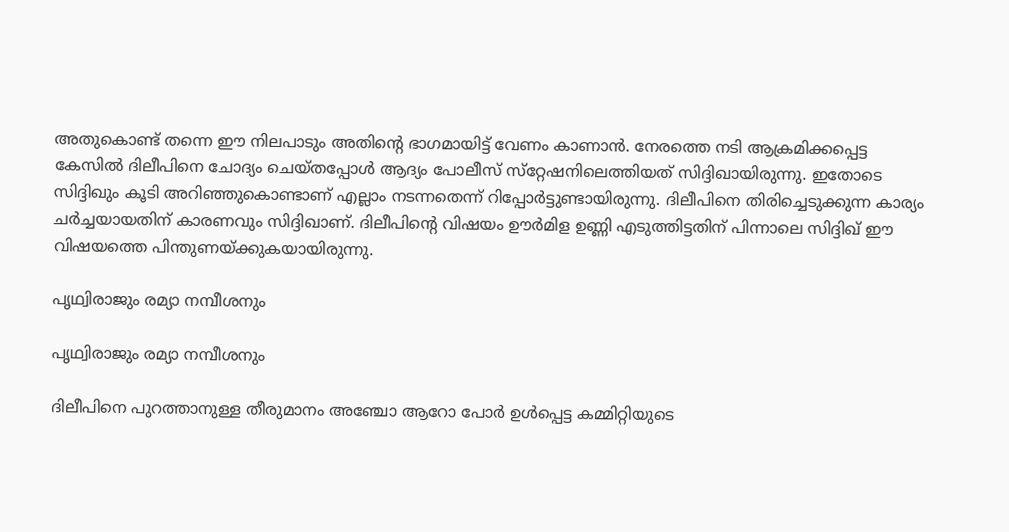അതുകൊണ്ട് തന്നെ ഈ നിലപാടും അതിന്റെ ഭാഗമായിട്ട് വേണം കാണാന്‍. നേരത്തെ നടി ആക്രമിക്കപ്പെട്ട കേസില്‍ ദിലീപിനെ ചോദ്യം ചെയ്തപ്പോള്‍ ആദ്യം പോലീസ് സ്‌റ്റേഷനിലെത്തിയത് സിദ്ദിഖായിരുന്നു. ഇതോടെ സിദ്ദിഖും കൂടി അറിഞ്ഞുകൊണ്ടാണ് എല്ലാം നടന്നതെന്ന് റിപ്പോര്‍ട്ടുണ്ടായിരുന്നു. ദിലീപിനെ തിരിച്ചെടുക്കുന്ന കാര്യം ചര്‍ച്ചയായതിന് കാരണവും സിദ്ദിഖാണ്. ദിലീപിന്റെ വിഷയം ഊര്‍മിള ഉണ്ണി എടുത്തിട്ടതിന് പിന്നാലെ സിദ്ദിഖ് ഈ വിഷയത്തെ പിന്തുണയ്ക്കുകയായിരുന്നു.

പൃഥ്വിരാജും രമ്യാ നമ്പീശനും

പൃഥ്വിരാജും രമ്യാ നമ്പീശനും

ദിലീപിനെ പുറത്താനുള്ള തീരുമാനം അഞ്ചോ ആറോ പോര്‍ ഉള്‍പ്പെട്ട കമ്മിറ്റിയുടെ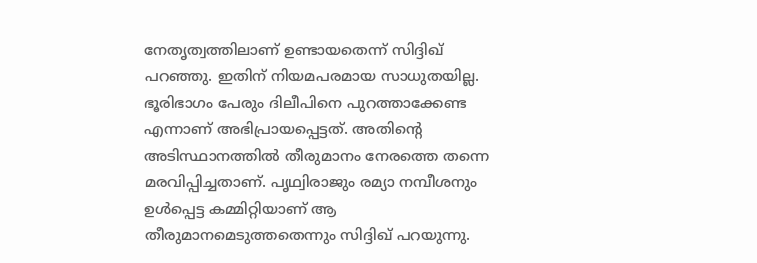നേതൃത്വത്തിലാണ് ഉണ്ടായതെന്ന് സിദ്ദിഖ് പറഞ്ഞു. ഇതിന് നിയമപരമായ സാധുതയില്ല. ഭൂരിഭാഗം പേരും ദിലീപിനെ പുറത്താക്കേണ്ട എന്നാണ് അഭിപ്രായപ്പെട്ടത്. അതിന്റെ അടിസ്ഥാനത്തില്‍ തീരുമാനം നേരത്തെ തന്നെ മരവിപ്പിച്ചതാണ്. പൃഥ്വിരാജും രമ്യാ നമ്പീശനും ഉള്‍പ്പെട്ട കമ്മിറ്റിയാണ് ആ തീരുമാനമെടുത്തതെന്നും സിദ്ദിഖ് പറയുന്നു.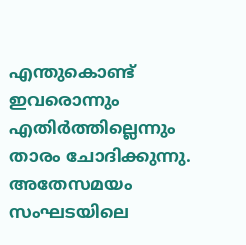എന്തുകൊണ്ട് ഇവരൊന്നും എതിര്‍ത്തില്ലെന്നും താരം ചോദിക്കുന്നു. അതേസമയം സംഘടയിലെ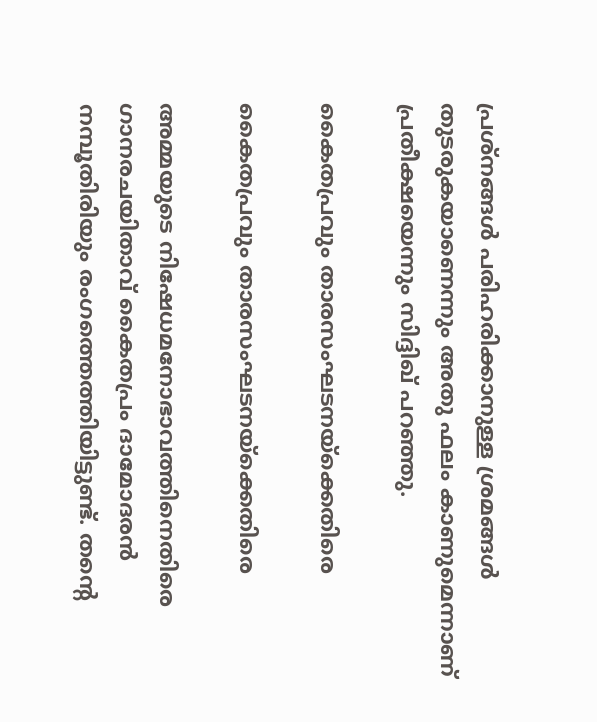പ്രശ്‌നങ്ങള്‍ പരിഹരിക്കാനുള്ള ശ്രമങ്ങള്‍ തുടരുകയാണെന്നും അതു ഫലം കാണുമെന്നാണ് പ്രതീക്ഷയെന്നും സിദ്ദിഖ് പറഞ്ഞു.

കൈതപ്രവും താരസംഘടനയ്‌ക്കെതിരെ

കൈതപ്രവും താരസംഘടനയ്‌ക്കെതിരെ

അമ്മയുടെ നിഷേധമനോഭാവത്തിനെതിരെ ഗാനരചയിതാവ് കൈതപ്രം ദാമോദരന്‍ നമ്പൂതിരിയും രംഗത്തെത്തിയിട്ടുണ്ട്. തന്റെ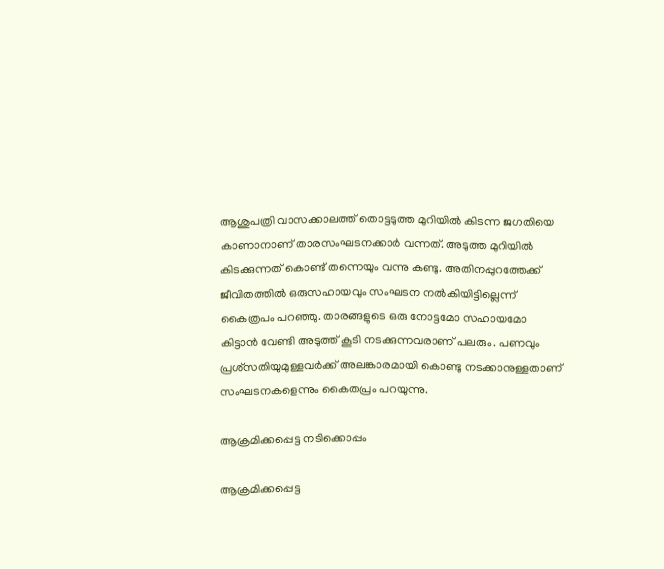ആശുപത്രി വാസക്കാലത്ത് തൊട്ടടുത്ത മുറിയില്‍ കിടന്ന ജഗതിയെ കാണാനാണ് താരസംഘടനക്കാര്‍ വന്നത്. അടുത്ത മുറിയില്‍ കിടക്കുന്നത് കൊണ്ട് തന്നെയും വന്നു കണ്ടു. അതിനപ്പുറത്തേക്ക് ജീവിതത്തില്‍ ഒരുസഹായവും സംഘടന നല്‍കിയിട്ടില്ലെന്ന് കൈത്രപം പറഞ്ഞു. താരങ്ങളുടെ ഒരു നോട്ടമോ സഹായമോ കിട്ടാന്‍ വേണ്ടി അടുത്ത് കൂടി നടക്കുന്നവരാണ് പലരും. പണവും പ്രശ്‌സതിയുമുള്ളവര്‍ക്ക് അലങ്കാരമായി കൊണ്ടു നടക്കാനുള്ളതാണ് സംഘടനകളെന്നും കൈതപ്രം പറയുന്നു.

ആക്രമിക്കപ്പെട്ട നടിക്കൊപ്പം

ആക്രമിക്കപ്പെട്ട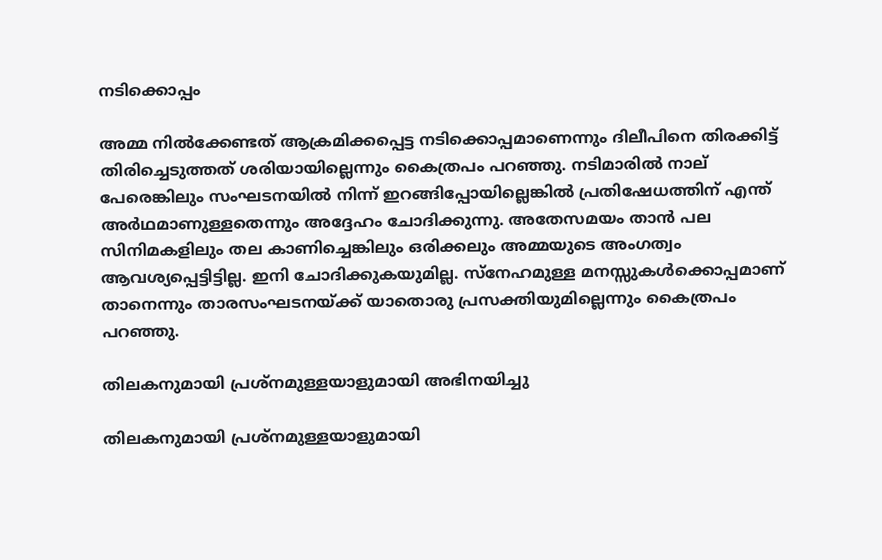നടിക്കൊപ്പം

അമ്മ നില്‍ക്കേണ്ടത് ആക്രമിക്കപ്പെട്ട നടിക്കൊപ്പമാണെന്നും ദിലീപിനെ തിരക്കിട്ട് തിരിച്ചെടുത്തത് ശരിയായില്ലെന്നും കൈത്രപം പറഞ്ഞു. നടിമാരില്‍ നാല് പേരെങ്കിലും സംഘടനയില്‍ നിന്ന് ഇറങ്ങിപ്പോയില്ലെങ്കില്‍ പ്രതിഷേധത്തിന് എന്ത് അര്‍ഥമാണുള്ളതെന്നും അദ്ദേഹം ചോദിക്കുന്നു. അതേസമയം താന്‍ പല സിനിമകളിലും തല കാണിച്ചെങ്കിലും ഒരിക്കലും അമ്മയുടെ അംഗത്വം ആവശ്യപ്പെട്ടിട്ടില്ല. ഇനി ചോദിക്കുകയുമില്ല. സ്‌നേഹമുള്ള മനസ്സുകള്‍ക്കൊപ്പമാണ് താനെന്നും താരസംഘടനയ്ക്ക് യാതൊരു പ്രസക്തിയുമില്ലെന്നും കൈത്രപം പറഞ്ഞു.

തിലകനുമായി പ്രശ്‌നമുള്ളയാളുമായി അഭിനയിച്ചു

തിലകനുമായി പ്രശ്‌നമുള്ളയാളുമായി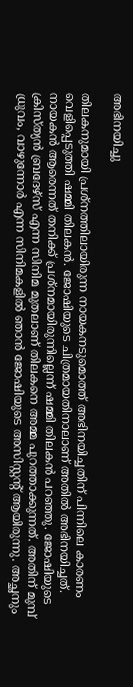അഭിനയിച്ചു

തിലകനുമായി പ്രശ്‌നത്തിലായിരുന്ന നായകനടുമൊത്ത് അഭിനയിച്ചതിന് പിന്നിലെ കാരണം വെളിപ്പെടുത്തി ഷമ്മി തിലകന്‍. ജോഷിയുടെ ചിത്രമായതിനാലാണ് അതില്‍ അഭിനയിച്ചത്. നായകന്‍ ആരെന്നത് തനിക്ക് പ്രശ്‌നമായിരുന്നില്ലെന്ന് ഷമ്മി തിലകന്‍ പറഞ്ഞു. ജോഷിയുടെ ക്രിസ്ത്യന്‍ ബ്രദേഴ്‌സ് എന്ന സിനിമ മുതലാണ് തിലകനെ അമ്മ പുറത്താക്കുന്നത്. അതിന് മുമ്പ് ധ്രുവം, വാഴുന്നോര്‍ എന്ന സിനിമകളില്‍ ഞാന്‍ ജോഷിയുടെ അസിസ്റ്റന്റ് ആയിരുന്നു. അച്ഛനും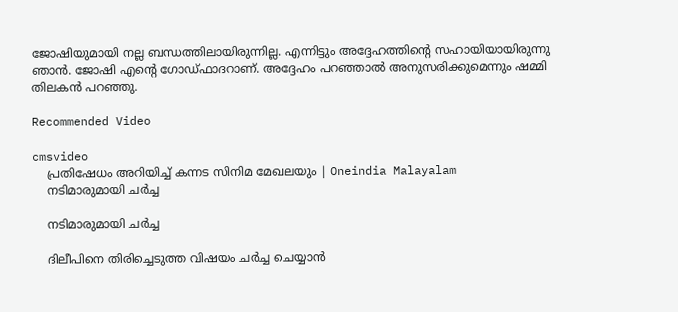ജോഷിയുമായി നല്ല ബന്ധത്തിലായിരുന്നില്ല. എന്നിട്ടും അദ്ദേഹത്തിന്റെ സഹായിയായിരുന്നു ഞാന്‍. ജോഷി എന്റെ ഗോഡ്ഫാദറാണ്. അദ്ദേഹം പറഞ്ഞാല്‍ അനുസരിക്കുമെന്നും ഷമ്മി തിലകന്‍ പറഞ്ഞു.

Recommended Video

cmsvideo
    പ്രതിഷേധം അറിയിച്ച് കന്നട സിനിമ മേഖലയും | Oneindia Malayalam
    നടിമാരുമായി ചര്‍ച്ച

    നടിമാരുമായി ചര്‍ച്ച

    ദിലീപിനെ തിരിച്ചെടുത്ത വിഷയം ചര്‍ച്ച ചെയ്യാന്‍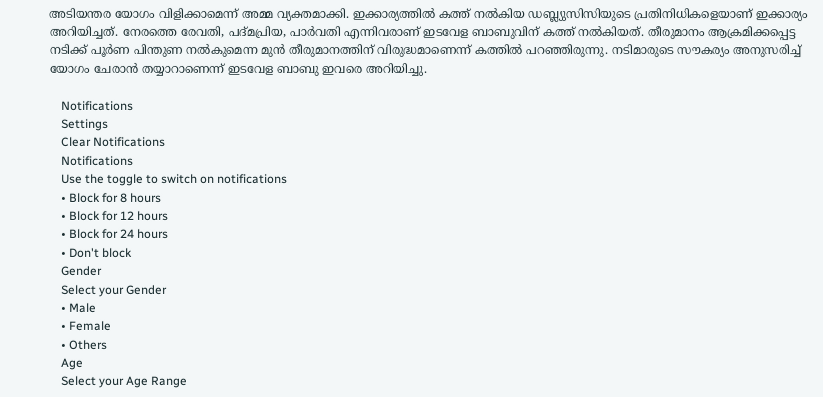അടിയന്തര യോഗം വിളിക്കാമെന്ന് അമ്മ വ്യക്തമാക്കി. ഇക്കാര്യത്തില്‍ കത്ത് നല്‍കിയ ഡബ്ല്യുസിസിയുടെ പ്രതിനിധികളെയാണ് ഇക്കാര്യം അറിയിച്ചത്. നേരത്തെ രേവതി, പദ്മപ്രിയ, പാര്‍വതി എന്നിവരാണ് ഇടവേള ബാബുവിന് കത്ത് നല്‍കിയത്. തീരുമാനം ആക്രമിക്കപ്പെട്ട നടിക്ക് പൂര്‍ണ പിന്തുണ നല്‍കുമെന്ന മുന്‍ തീരുമാനത്തിന് വിരുദ്ധമാണെന്ന് കത്തില്‍ പറഞ്ഞിരുന്നു. നടിമാരുടെ സൗകര്യം അനുസരിച്ച് യോഗം ചേരാന്‍ തയ്യാറാണെന്ന് ഇടവേള ബാബു ഇവരെ അറിയിച്ചു.

    Notifications
    Settings
    Clear Notifications
    Notifications
    Use the toggle to switch on notifications
    • Block for 8 hours
    • Block for 12 hours
    • Block for 24 hours
    • Don't block
    Gender
    Select your Gender
    • Male
    • Female
    • Others
    Age
    Select your Age Range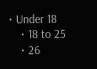• Under 18
    • 18 to 25
    • 26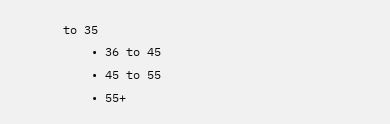to 35
    • 36 to 45
    • 45 to 55
    • 55+